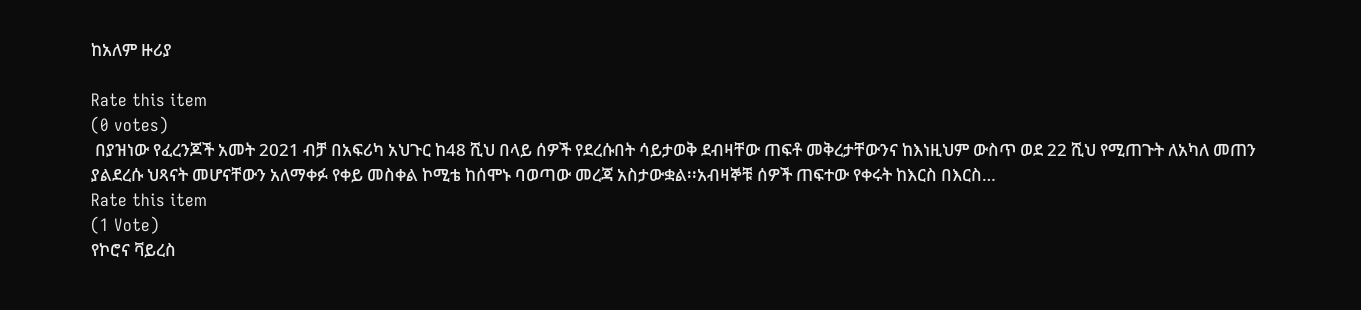ከአለም ዙሪያ

Rate this item
(0 votes)
 በያዝነው የፈረንጆች አመት 2021 ብቻ በአፍሪካ አህጉር ከ48 ሺህ በላይ ሰዎች የደረሱበት ሳይታወቅ ደብዛቸው ጠፍቶ መቅረታቸውንና ከእነዚህም ውስጥ ወደ 22 ሺህ የሚጠጉት ለአካለ መጠን ያልደረሱ ህጻናት መሆናቸውን አለማቀፉ የቀይ መስቀል ኮሚቴ ከሰሞኑ ባወጣው መረጃ አስታውቋል፡፡አብዛኞቹ ሰዎች ጠፍተው የቀሩት ከእርስ በእርስ…
Rate this item
(1 Vote)
የኮሮና ቫይረስ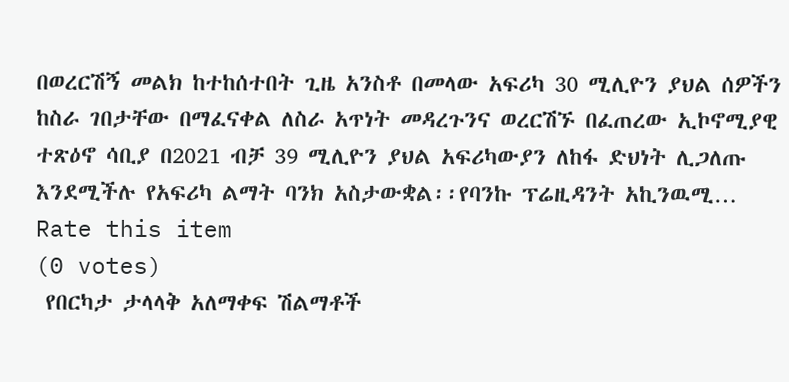በወረርሽኝ መልክ ከተከሰተበት ጊዜ አንስቶ በመላው አፍሪካ 30 ሚሊዮን ያህል ሰዎችን ከስራ ገበታቸው በማፈናቀል ለስራ አጥነት መዳረጉንና ወረርሽኙ በፈጠረው ኢኮኖሚያዊ ተጽዕኖ ሳቢያ በ2021 ብቻ 39 ሚሊዮን ያህል አፍሪካውያን ለከፋ ድህነት ሊጋለጡ እንደሚችሉ የአፍሪካ ልማት ባንክ አስታውቋል፡፡የባንኩ ፕሬዚዳንት አኪንዉሚ…
Rate this item
(0 votes)
 የበርካታ ታላላቅ አለማቀፍ ሽልማቶች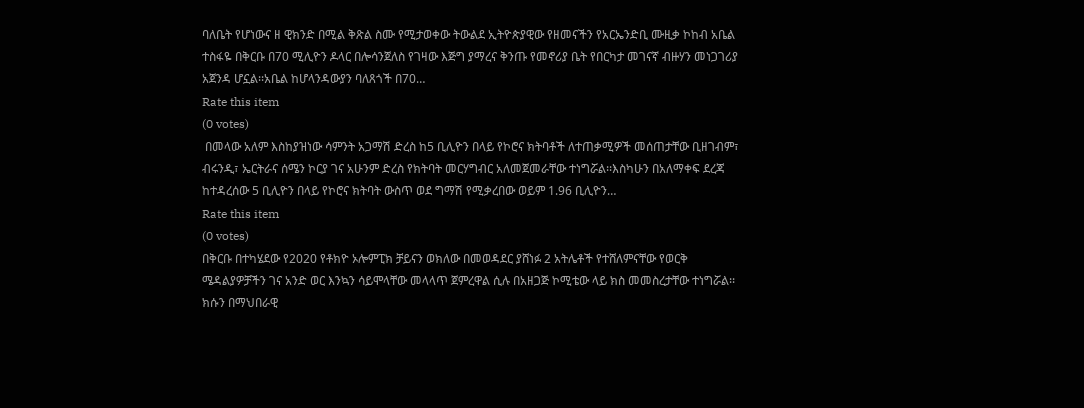ባለቤት የሆነውና ዘ ዊክንድ በሚል ቅጽል ስሙ የሚታወቀው ትውልደ ኢትዮጵያዊው የዘመናችን የአርኤንድቢ ሙዚቃ ኮከብ አቤል ተስፋዬ በቅርቡ በ70 ሚሊዮን ዶላር በሎሳንጀለስ የገዛው እጅግ ያማረና ቅንጡ የመኖሪያ ቤት የበርካታ መገናኛ ብዙሃን መነጋገሪያ አጀንዳ ሆኗል፡፡አቤል ከሆላንዳውያን ባለጸጎች በ70…
Rate this item
(0 votes)
 በመላው አለም እስከያዝነው ሳምንት አጋማሽ ድረስ ከ5 ቢሊዮን በላይ የኮሮና ክትባቶች ለተጠቃሚዎች መሰጠታቸው ቢዘገብም፣ ብሩንዲ፣ ኤርትራና ሰሜን ኮርያ ገና አሁንም ድረስ የክትባት መርሃግብር አለመጀመራቸው ተነግሯል፡፡እስካሁን በአለማቀፍ ደረጃ ከተዳረሰው 5 ቢሊዮን በላይ የኮሮና ክትባት ውስጥ ወደ ግማሽ የሚቃረበው ወይም 1.96 ቢሊዮን…
Rate this item
(0 votes)
በቅርቡ በተካሄደው የ2020 የቶክዮ ኦሎምፒክ ቻይናን ወክለው በመወዳደር ያሸነፉ 2 አትሌቶች የተሸለምናቸው የወርቅ ሜዳልያዎቻችን ገና አንድ ወር እንኳን ሳይሞላቸው መላላጥ ጀምረዋል ሲሉ በአዘጋጅ ኮሚቴው ላይ ክስ መመስረታቸው ተነግሯል፡፡ክሱን በማህበራዊ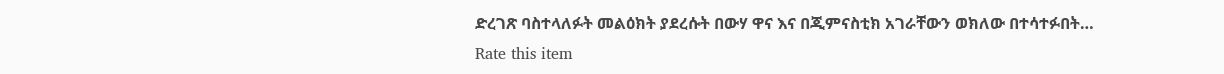ድረገጽ ባስተላለፉት መልዕክት ያደረሱት በውሃ ዋና እና በጂምናስቲክ አገራቸውን ወክለው በተሳተፉበት…
Rate this item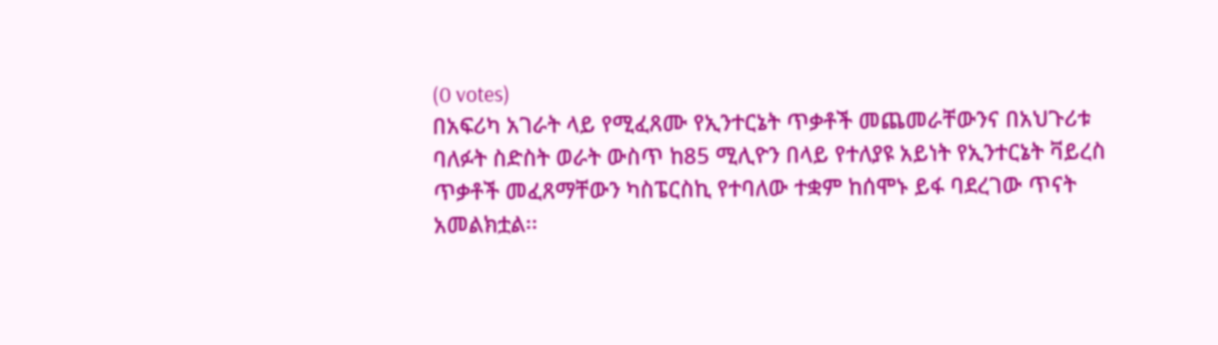(0 votes)
በአፍሪካ አገራት ላይ የሚፈጸሙ የኢንተርኔት ጥቃቶች መጨመራቸውንና በአህጉሪቱ ባለፉት ስድስት ወራት ውስጥ ከ85 ሚሊዮን በላይ የተለያዩ አይነት የኢንተርኔት ቫይረስ ጥቃቶች መፈጸማቸውን ካስፔርስኪ የተባለው ተቋም ከሰሞኑ ይፋ ባደረገው ጥናት አመልክቷል፡፡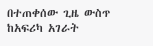በተጠቀሰው ጊዜ ውስጥ ከአፍሪካ አገራት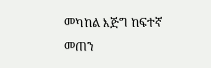መካከል እጅግ ከፍተኛ መጠን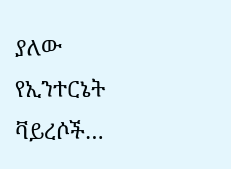ያለው የኢንተርኔት ቫይረሶች…